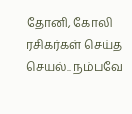தோனி, கோலி ரசிகர்கள் செய்த செயல்.. நம்பவே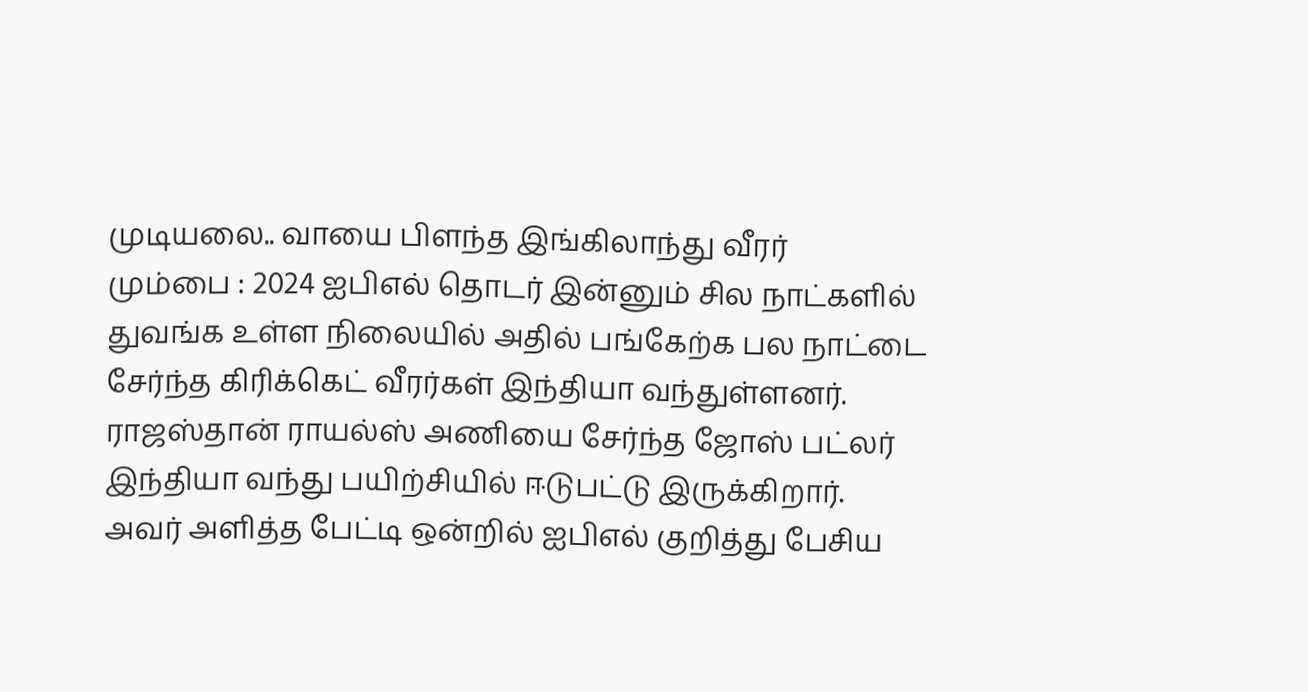முடியலை.. வாயை பிளந்த இங்கிலாந்து வீரர்
மும்பை : 2024 ஐபிஎல் தொடர் இன்னும் சில நாட்களில் துவங்க உள்ள நிலையில் அதில் பங்கேற்க பல நாட்டை சேர்ந்த கிரிக்கெட் வீரர்கள் இந்தியா வந்துள்ளனர். ராஜஸ்தான் ராயல்ஸ் அணியை சேர்ந்த ஜோஸ் பட்லர் இந்தியா வந்து பயிற்சியில் ஈடுபட்டு இருக்கிறார்.
அவர் அளித்த பேட்டி ஒன்றில் ஐபிஎல் குறித்து பேசிய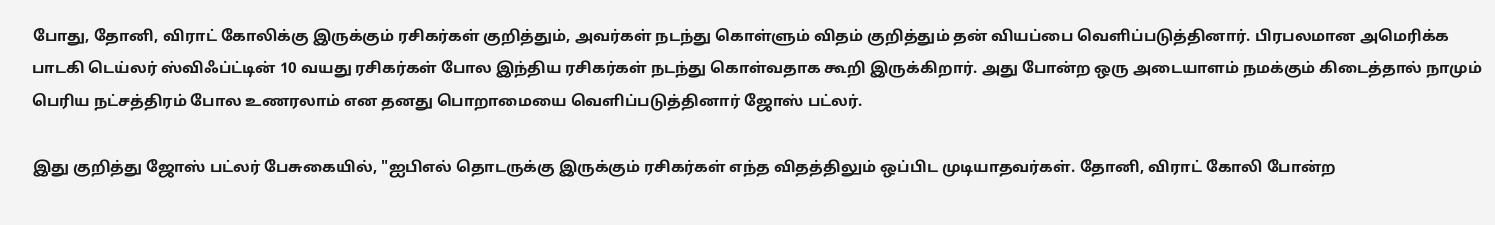போது, தோனி, விராட் கோலிக்கு இருக்கும் ரசிகர்கள் குறித்தும், அவர்கள் நடந்து கொள்ளும் விதம் குறித்தும் தன் வியப்பை வெளிப்படுத்தினார். பிரபலமான அமெரிக்க பாடகி டெய்லர் ஸ்விஃப்ட்டின் 10 வயது ரசிகர்கள் போல இந்திய ரசிகர்கள் நடந்து கொள்வதாக கூறி இருக்கிறார். அது போன்ற ஒரு அடையாளம் நமக்கும் கிடைத்தால் நாமும் பெரிய நட்சத்திரம் போல உணரலாம் என தனது பொறாமையை வெளிப்படுத்தினார் ஜோஸ் பட்லர்.

இது குறித்து ஜோஸ் பட்லர் பேசுகையில், "ஐபிஎல் தொடருக்கு இருக்கும் ரசிகர்கள் எந்த விதத்திலும் ஒப்பிட முடியாதவர்கள். தோனி, விராட் கோலி போன்ற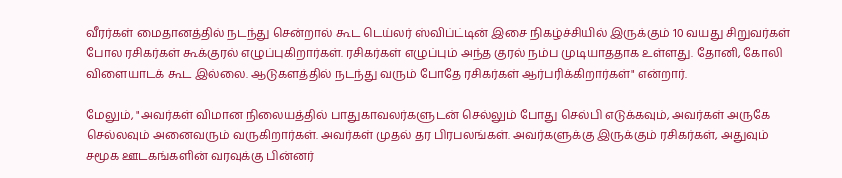வீரர்கள் மைதானத்தில் நடந்து சென்றால் கூட டெய்லர் ஸ்விப்ட்டின் இசை நிகழ்ச்சியில் இருக்கும் 10 வயது சிறுவர்கள் போல ரசிகர்கள் கூக்குரல் எழுப்புகிறார்கள். ரசிகர்கள் எழுப்பும் அந்த குரல் நம்ப முடியாததாக உள்ளது. தோனி, கோலி விளையாடக் கூட இல்லை. ஆடுகளத்தில் நடந்து வரும் போதே ரசிகர்கள் ஆர்பரிக்கிறார்கள்" என்றார்.

மேலும், "அவர்கள் விமான நிலையத்தில் பாதுகாவலர்களுடன் செல்லும் போது செல்பி எடுக்கவும், அவர்கள் அருகே செல்லவும் அனைவரும் வருகிறார்கள். அவர்கள் முதல் தர பிரபலங்கள். அவர்களுக்கு இருக்கும் ரசிகர்கள், அதுவும் சமூக ஊடகங்களின் வரவுக்கு பின்னர்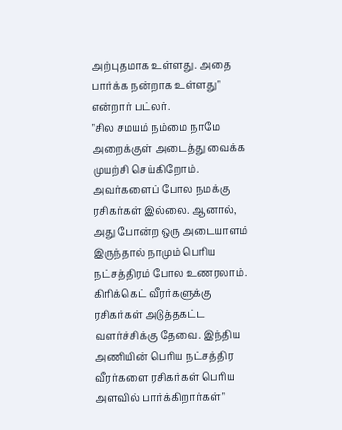அற்புதமாக உள்ளது. அதை பார்க்க நன்றாக உள்ளது" என்றார் பட்லர்.
"சில சமயம் நம்மை நாமே அறைக்குள் அடைத்து வைக்க முயற்சி செய்கிறோம். அவர்களைப் போல நமக்கு ரசிகர்கள் இல்லை. ஆனால், அது போன்ற ஒரு அடையாளம் இருந்தால் நாமும் பெரிய நட்சத்திரம் போல உணரலாம். கிரிக்கெட் வீரர்களுக்கு ரசிகர்கள் அடுத்தகட்ட வளர்ச்சிக்கு தேவை. இந்திய அணியின் பெரிய நட்சத்திர வீரர்களை ரசிகர்கள் பெரிய அளவில் பார்க்கிறார்கள்"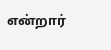என்றார்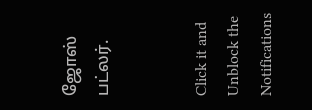ஜோஸ் பட்லர்.


Click it and Unblock the Notifications